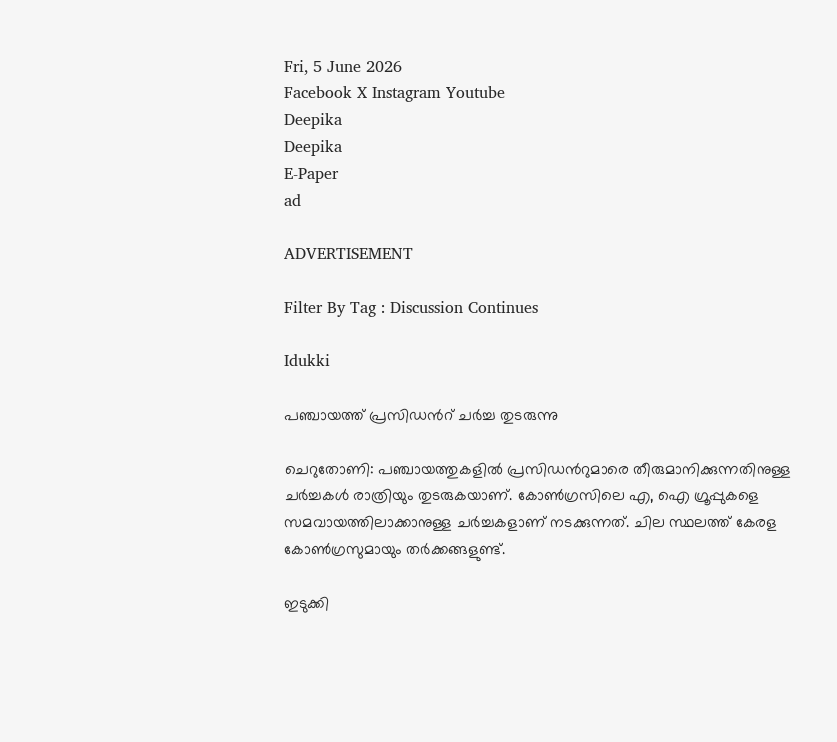Fri, 5 June 2026
Facebook X Instagram Youtube
Deepika
Deepika
E-Paper
ad

ADVERTISEMENT

Filter By Tag : Discussion Continues

Idukki

പഞ്ചായത്ത് പ്രസിഡന്‍റ് ചർച്ച തുടരുന്നു

ചെറുതോണി: പഞ്ചായത്തുകളിൽ പ്രസിഡന്‍റുമാരെ തീരുമാനിക്കുന്നതിനുള്ള ചർച്ചകൾ രാത്രിയും തുടരുകയാണ്. കോൺഗ്രസിലെ എ, ഐ ഗ്രൂപ്പുകളെ സമവായത്തിലാക്കാനുള്ള ചർച്ചകളാണ് നടക്കുന്നത്. ചില സ്ഥലത്ത് കേരള കോൺഗ്രസുമായും തർക്കങ്ങളുണ്ട്.

ഇടുക്കി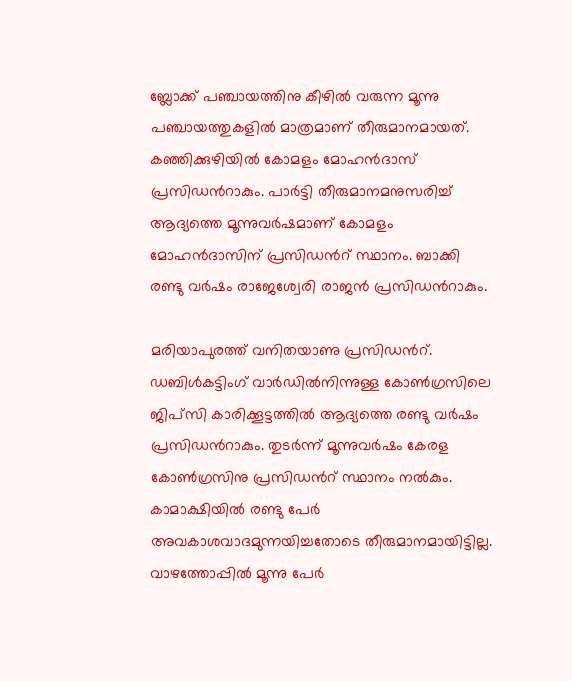ബ്ലോക്ക് പഞ്ചായത്തിനു കീഴിൽ വരുന്ന മൂന്നു പഞ്ചായത്തുകളിൽ മാത്രമാണ് തീരുമാനമായത്. കഞ്ഞിക്കുഴിയിൽ കോമളം മോഹൻദാസ് പ്രസിഡന്‍റാകും. പാർട്ടി തീരുമാനമനുസരിച്ച് ആദ്യത്തെ മൂന്നുവർഷമാണ് കോമളം മോഹൻദാസിന് പ്രസിഡന്‍റ് സ്ഥാനം. ബാക്കി രണ്ടു വർഷം രാജേശ്വേരി രാജൻ പ്രസിഡന്‍റാകും.

മരിയാപുരത്ത് വനിതയാണു പ്രസിഡന്‍റ്. ഡബിൾകട്ടിംഗ് വാർഡിൽനിന്നുള്ള കോൺഗ്രസിലെ ജിപ്സി കാരിക്കൂട്ടത്തിൽ ആദ്യത്തെ രണ്ടു വർഷം പ്രസിഡന്‍റാകും. തുടർന്ന് മൂന്നുവർഷം കേരള കോൺഗ്രസിനു പ്രസിഡന്‍റ് സ്ഥാനം നൽകും.
കാമാക്ഷിയിൽ രണ്ടു പേർ അവകാശവാദമുന്നയിച്ചതോടെ തീരുമാനമായിട്ടില്ല. വാഴത്തോപ്പിൽ മൂന്നു പേർ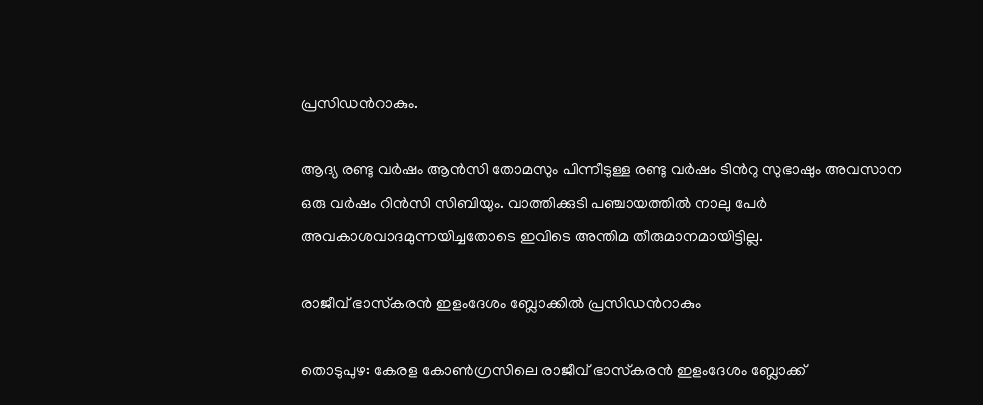പ്രസിഡന്‍റാകും.

ആദ്യ രണ്ടു വർഷം ആൻസി തോമസും പിന്നീടുള്ള രണ്ടു വർഷം ടിന്‍റു സുഭാഷും അവസാന ഒരു വർഷം റിൻസി സിബിയും. വാത്തിക്കുടി പഞ്ചായത്തിൽ നാലു പേർ അവകാശവാദമുന്നയിച്ചതോടെ ഇവിടെ അന്തിമ തീരുമാനമായിട്ടില്ല.

രാജീവ് ഭാസ്‌കരന്‍ ഇളംദേശം ബ്ലോക്കില്‍ പ്രസിഡന്‍റാകും

തൊടുപുഴ: കേരള കോണ്‍ഗ്രസിലെ രാജീവ് ഭാസ്‌കരന്‍ ഇളംദേശം ബ്ലോക്ക്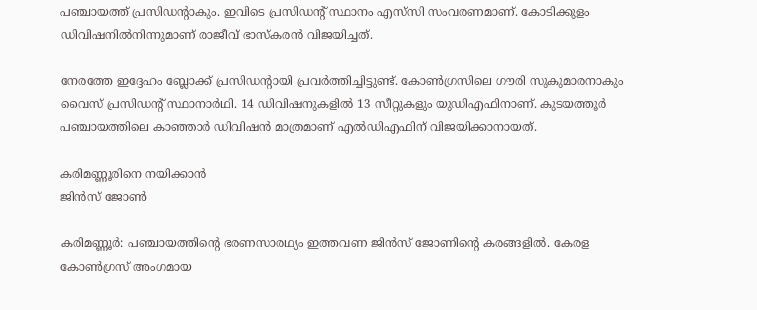പഞ്ചായത്ത് പ്രസിഡന്‍റാകും. ഇവിടെ പ്രസിഡന്‍റ് സ്ഥാനം എസ്‌സി സംവരണമാണ്. കോടിക്കുളം ഡിവിഷനില്‍നിന്നുമാണ് രാജീവ് ഭാസ്‌കരന്‍ വിജയിച്ചത്.

നേരത്തേ ഇദ്ദേഹം ബ്ലോക്ക് പ്രസിഡന്‍റായി പ്രവര്‍ത്തിച്ചിട്ടുണ്ട്. കോണ്‍ഗ്രസിലെ ഗൗരി സുകുമാരനാകും വൈസ് പ്രസിഡന്‍റ് സ്ഥാനാര്‍ഥി. 14 ഡിവിഷനുകളില്‍ 13 സീറ്റുകളും യുഡിഎഫിനാണ്. കുടയത്തൂര്‍ പഞ്ചായത്തിലെ കാഞ്ഞാര്‍ ഡിവിഷന്‍ മാത്രമാണ് എല്‍ഡിഎഫിന് വിജയിക്കാനായത്.

കരിമണ്ണൂരിനെ നയിക്കാന്‍
ജിന്‍സ് ജോണ്‍

കരിമണ്ണൂര്‍: പഞ്ചായത്തിന്‍റെ ഭരണസാരഥ്യം ഇത്തവണ ജിന്‍സ് ജോണിന്‍റെ കരങ്ങളില്‍. കേരള കോണ്‍ഗ്രസ് അംഗമായ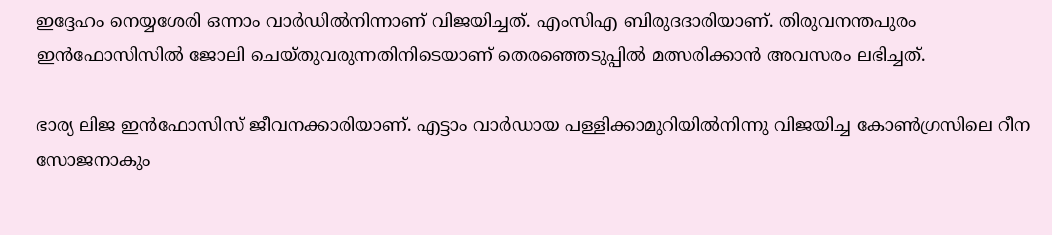ഇദ്ദേഹം നെയ്യശേരി ഒന്നാം വാര്‍ഡില്‍നിന്നാണ് വിജയിച്ചത്. എംസിഎ ബിരുദദാരിയാണ്. തിരുവനന്തപുരം ഇന്‍ഫോസിസില്‍ ജോലി ചെയ്തുവരുന്നതിനിടെയാണ് തെരഞ്ഞെടുപ്പില്‍ മത്സരിക്കാന്‍ അവസരം ലഭിച്ചത്.

ഭാര്യ ലിജ ഇന്‍ഫോസിസ് ജീവനക്കാരിയാണ്. എട്ടാം വാര്‍ഡായ പള്ളിക്കാമുറിയില്‍നിന്നു വിജയിച്ച കോണ്‍ഗ്രസിലെ റീന സോജനാകും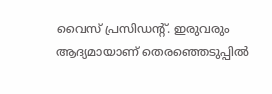വൈസ് പ്രസിഡന്‍റ്. ഇരുവരും ആദ്യമായാണ് തെരഞ്ഞെടുപ്പില്‍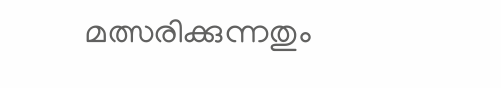മത്സരിക്കുന്നതും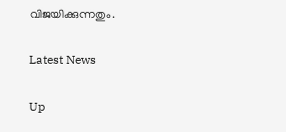വിജയിക്കുന്നതും.

Latest News

Up